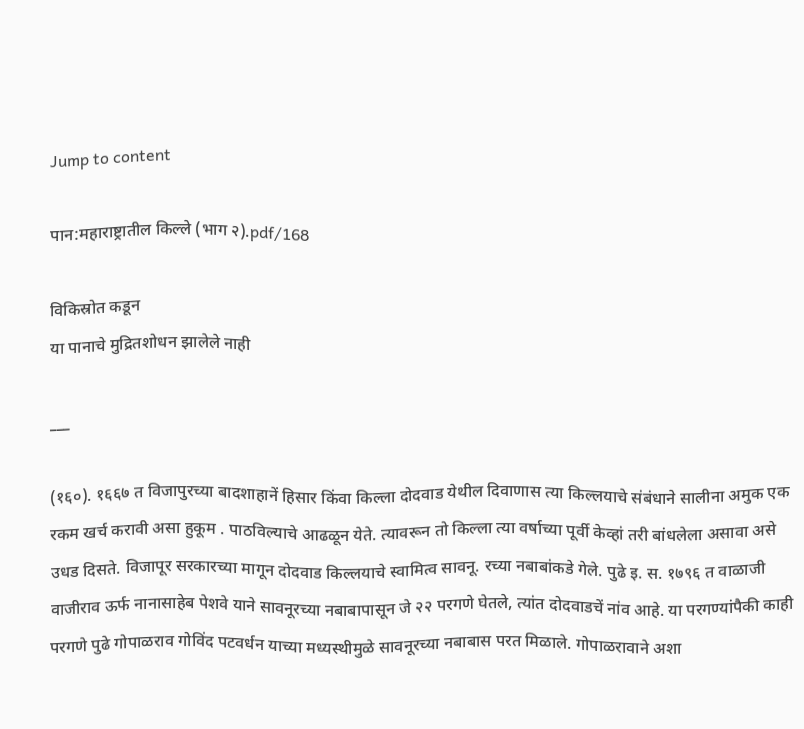Jump to content

पान:महाराष्ट्रातील किल्ले (भाग २).pdf/168

विकिस्रोत कडून
या पानाचे मुद्रितशोधन झालेले नाही

___

(१६०). १६६७ त विजापुरच्या बादशाहानें हिसार किंवा किल्ला दोदवाड येथील दिवाणास त्या किल्लयाचे संबंधाने सालीना अमुक एक रकम खर्च करावी असा हुकूम . पाठविल्याचे आढळून येते. त्यावरून तो किल्ला त्या वर्षाच्या पूर्वी केव्हां तरी बांधलेला असावा असे उधड दिसते. विजापूर सरकारच्या मागून दोदवाड किल्लयाचे स्वामित्व सावनू. रच्या नबाबांकडे गेले. पुढे इ. स. १७९६ त वाळाजी वाजीराव ऊर्फ नानासाहेब पेशवे याने सावनूरच्या नबाबापासून जे २२ परगणे घेतले, त्यांत दोदवाडचें नांव आहे. या परगण्यांपैकी काही परगणे पुढे गोपाळराव गोविंद पटवर्धन याच्या मध्यस्थीमुळे सावनूरच्या नबाबास परत मिळाले. गोपाळरावाने अशा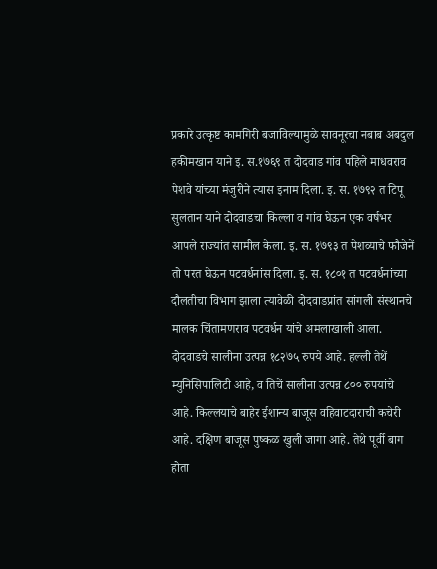प्रकारे उत्कृष्ट कामगिरी बजाविल्यामुळे सावनूरचा नबाब अबदुल हकीमखान याने इ. स.१७६९ त दोदवाड गांव पहिले माधवराव पेशवे यांच्या मंजुरीने त्यास इनाम दिला. इ. स. १७९२ त टिपू सुलतान याने दोदवाडचा किल्ला व गांव घेऊन एक वर्षभर आपले राज्यांत सामील केला. इ. स. १७९३ त पेशव्याचे फौजेनें तो परत घेऊन पटवर्धनांस दिला. इ. स. १८०१ त पटवर्धनांच्या दौलतीचा विभाग झाला त्यावेळी दोदवाडप्रांत सांगली संस्थानचे मालक चिंतामणराव पटवर्धन यांचे अमलाखाली आला. दोदवाडचे सालीना उत्पन्न १८२७५ रुपये आहे. हल्ली तेथें म्युनिसिपालिटी आहे, व तिचें सालीना उत्पन्न ८०० रुपयांचे आहे. किल्लयाचे बाहेर ईशान्य बाजूस वहिवाटदाराची कचेरी आहे. दक्षिण बाजूस पुष्कळ खुली जागा आहे. तेथे पूर्वी बाग होता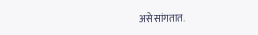असे सांगतात.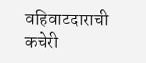वहिवाटदाराची कचेरी